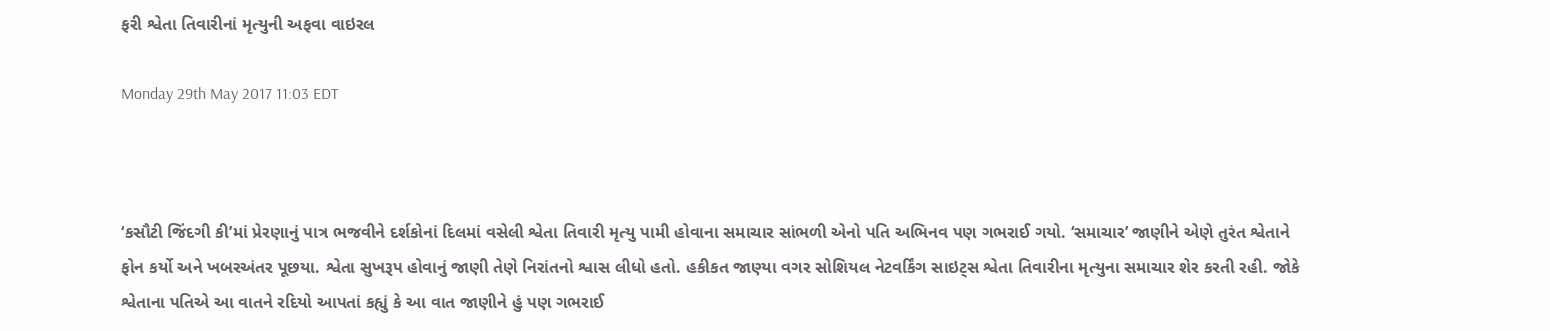ફરી શ્વેતા તિવારીનાં મૃત્યુની અફવા વાઇરલ

Monday 29th May 2017 11:03 EDT



‘કસૌટી જિંદગી કી’માં પ્રેરણાનું પાત્ર ભજવીને દર્શકોનાં દિલમાં વસેલી શ્વેતા તિવારી મૃત્યુ પામી હોવાના સમાચાર સાંભળી એનો પતિ અભિનવ પણ ગભરાઈ ગયો. ‘સમાચાર’ જાણીને એણે તુરંત શ્વેતાને ફોન કર્યો અને ખબરઅંતર પૂછયા. શ્વેતા સુખરૂપ હોવાનું જાણી તેણે નિરાંતનો શ્વાસ લીધો હતો. હકીકત જાણ્યા વગર સોશિયલ નેટવર્કિંગ સાઇટ્સ શ્વેતા તિવારીના મૃત્યુના સમાચાર શેર કરતી રહી. જોકે શ્વેતાના પતિએ આ વાતને રદિયો આપતાં કહ્યું કે આ વાત જાણીને હું પણ ગભરાઈ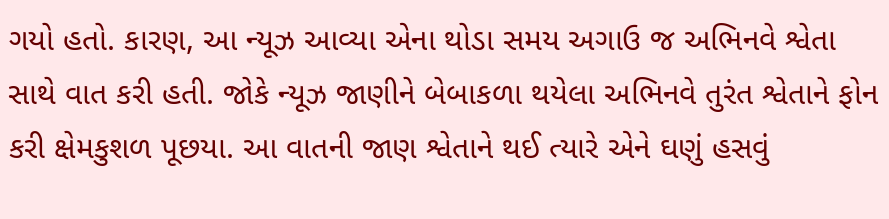ગયો હતો. કારણ, આ ન્યૂઝ આવ્યા એના થોડા સમય અગાઉ જ અભિનવે શ્વેતા સાથે વાત કરી હતી. જોકે ન્યૂઝ જાણીને બેબાકળા થયેલા અભિનવે તુરંત શ્વેતાને ફોન કરી ક્ષેમકુશળ પૂછયા. આ વાતની જાણ શ્વેતાને થઈ ત્યારે એને ઘણું હસવું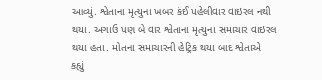આવ્યું. શ્વેતાના મૃત્યુના ખબર કંઈ પહેલીવાર વાઇરલ નથી થયા. અગાઉ પણ બે વાર શ્વેતાના મૃત્યુના સમાચાર વાઇરલ થયા હતા. મોતના સમાચારની હેટ્રિક થયા બાદ શ્વેતાએ કહ્યું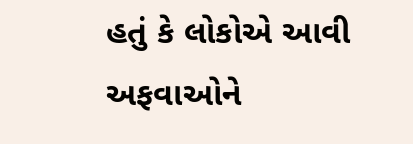હતું કે લોકોએ આવી અફવાઓને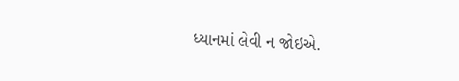ધ્યાનમાં લેવી ન જોઇએ.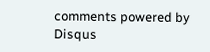comments powered by Disqus